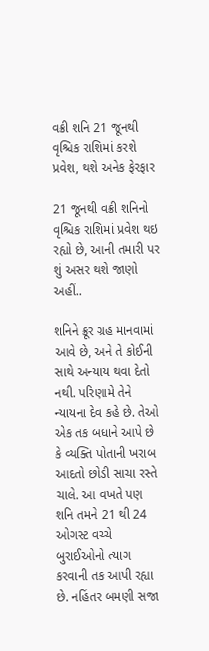વક્રી શનિ 21 જૂનથી વૃશ્ચિક રાશિમાં કરશે પ્રવેશ, થશે અનેક ફેરફાર

21 જૂનથી વક્રી શનિનો વૃશ્ચિક રાશિમાં પ્રવેશ થઇ રહ્યો છે, આની તમારી પર શું અસર થશે જાણો અહીં..

શનિને ક્રૂર ગ્રહ માનવામાં આવે છે, અને તે કોઈની સાથે અન્યાય થવા દેતો નથી. પરિણામે તેને ન્યાયના દેવ કહે છે. તેઓ એક તક બધાને આપે છે કે વ્યક્તિ પોતાની ખરાબ આદતો છોડી સાચા રસ્તે ચાલે. આ વખતે પણ શનિ તમને 21 થી 24 ઓગસ્ટ વચ્ચે બુરાઈઓનો ત્યાગ કરવાની તક આપી રહ્યા છે. નહિંતર બમણી સજા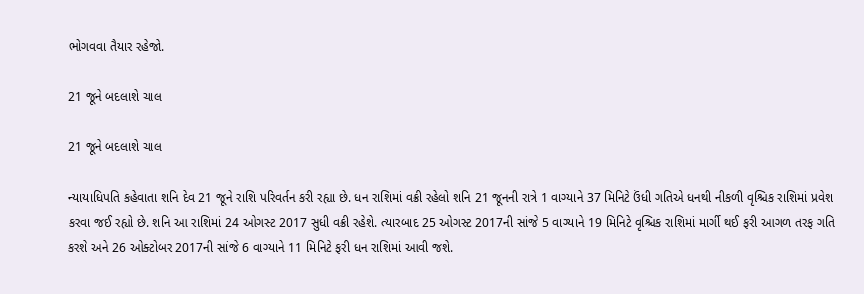ભોગવવા તૈયાર રહેજો.

21 જૂને બદલાશે ચાલ

21 જૂને બદલાશે ચાલ

ન્યાયાધિપતિ કહેવાતા શનિ દેવ 21 જૂને રાશિ પરિવર્તન કરી રહ્યા છે. ધન રાશિમાં વક્રી રહેલો શનિ 21 જૂનની રાત્રે 1 વાગ્યાને 37 મિનિટે ઉંધી ગતિએ ધનથી નીકળી વૃશ્ચિક રાશિમાં પ્રવેશ કરવા જઈ રહ્યો છે. શનિ આ રાશિમાં 24 ઓગસ્ટ 2017 સુધી વક્રી રહેશે. ત્યારબાદ 25 ઓગસ્ટ 2017ની સાંજે 5 વાગ્યાને 19 મિનિટે વૃશ્ચિક રાશિમાં માર્ગી થઈ ફરી આગળ તરફ ગતિ કરશે અને 26 ઓક્ટોબર 2017ની સાંજે 6 વાગ્યાને 11 મિનિટે ફરી ધન રાશિમાં આવી જશે.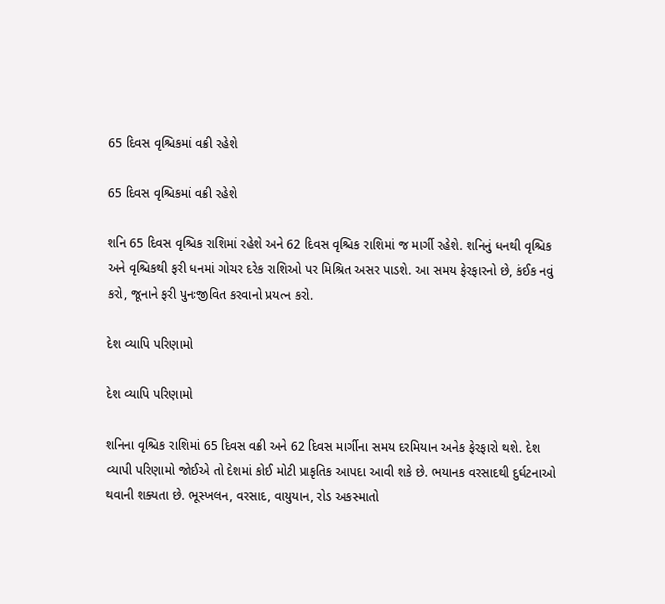65 દિવસ વૃશ્ચિકમાં વક્રી રહેશે

65 દિવસ વૃશ્ચિકમાં વક્રી રહેશે

શનિ 65 દિવસ વૃશ્ચિક રાશિમાં રહેશે અને 62 દિવસ વૃશ્ચિક રાશિમાં જ માર્ગી રહેશે. શનિનું ધનથી વૃશ્ચિક અને વૃશ્ચિકથી ફરી ધનમાં ગોચર દરેક રાશિઓ પર મિશ્રિત અસર પાડશે. આ સમય ફેરફારનો છે, કંઈક નવું કરો, જૂનાને ફરી પુનઃજીવિત કરવાનો પ્રયત્ન કરો.

દેશ વ્યાપિ પરિણામો

દેશ વ્યાપિ પરિણામો

શનિના વૃશ્ચિક રાશિમાં 65 દિવસ વક્રી અને 62 દિવસ માર્ગીના સમય દરમિયાન અનેક ફેરફારો થશે. દેશ વ્યાપી પરિણામો જોઈએ તો દેશમાં કોઈ મોટી પ્રાકૃતિક આપદા આવી શકે છે. ભયાનક વરસાદથી દુર્ઘટનાઓ થવાની શક્યતા છે. ભૂસ્ખલન, વરસાદ, વાયુયાન, રોડ અકસ્માતો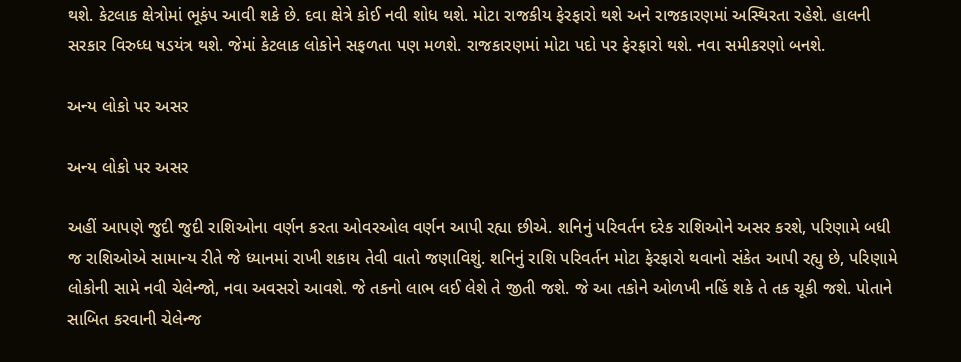થશે. કેટલાક ક્ષેત્રોમાં ભૂકંપ આવી શકે છે. દવા ક્ષેત્રે કોઈ નવી શોધ થશે. મોટા રાજકીય ફેરફારો થશે અને રાજકારણમાં અસ્થિરતા રહેશે. હાલની સરકાર વિરુધ્ધ ષડયંત્ર થશે. જેમાં કેટલાક લોકોને સફળતા પણ મળશે. રાજકારણમાં મોટા પદો પર ફેરફારો થશે. નવા સમીકરણો બનશે.

અન્ય લોકો પર અસર

અન્ય લોકો પર અસર

અહીં આપણે જુદી જુદી રાશિઓના વર્ણન કરતા ઓવરઓલ વર્ણન આપી રહ્યા છીએ. શનિનું પરિવર્તન દરેક રાશિઓને અસર કરશે, પરિણામે બધી જ રાશિઓએ સામાન્ય રીતે જે ધ્યાનમાં રાખી શકાય તેવી વાતો જણાવિશું. શનિનું રાશિ પરિવર્તન મોટા ફેરફારો થવાનો સંકેત આપી રહ્યુ છે, પરિણામે લોકોની સામે નવી ચેલેન્જો, નવા અવસરો આવશે. જે તકનો લાભ લઈ લેશે તે જીતી જશે. જે આ તકોને ઓળખી નહિં શકે તે તક ચૂકી જશે. પોતાને સાબિત કરવાની ચેલેન્જ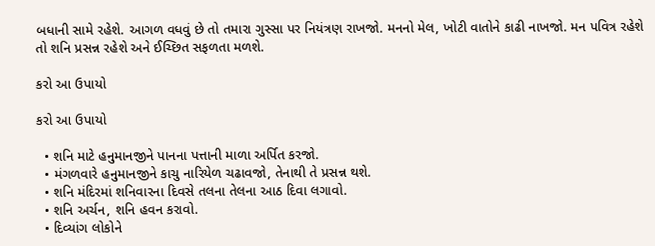બધાની સામે રહેશે. આગળ વધવું છે તો તમારા ગુસ્સા પર નિયંત્રણ રાખજો. મનનો મેલ, ખોટી વાતોને કાઢી નાખજો. મન પવિત્ર રહેશે તો શનિ પ્રસન્ન રહેશે અને ઈચ્છિત સફળતા મળશે.

કરો આ ઉપાયો

કરો આ ઉપાયો

  • શનિ માટે હનુમાનજીને પાનના પત્તાની માળા અર્પિત કરજો.
  • મંગળવારે હનુમાનજીને કાચુ નારિયેળ ચઢાવજો, તેનાથી તે પ્રસન્ન થશે.
  • શનિ મંદિરમાં શનિવારના દિવસે તલના તેલના આઠ દિવા લગાવો.
  • શનિ અર્ચન, શનિ હવન કરાવો.
  • દિવ્યાંગ લોકોને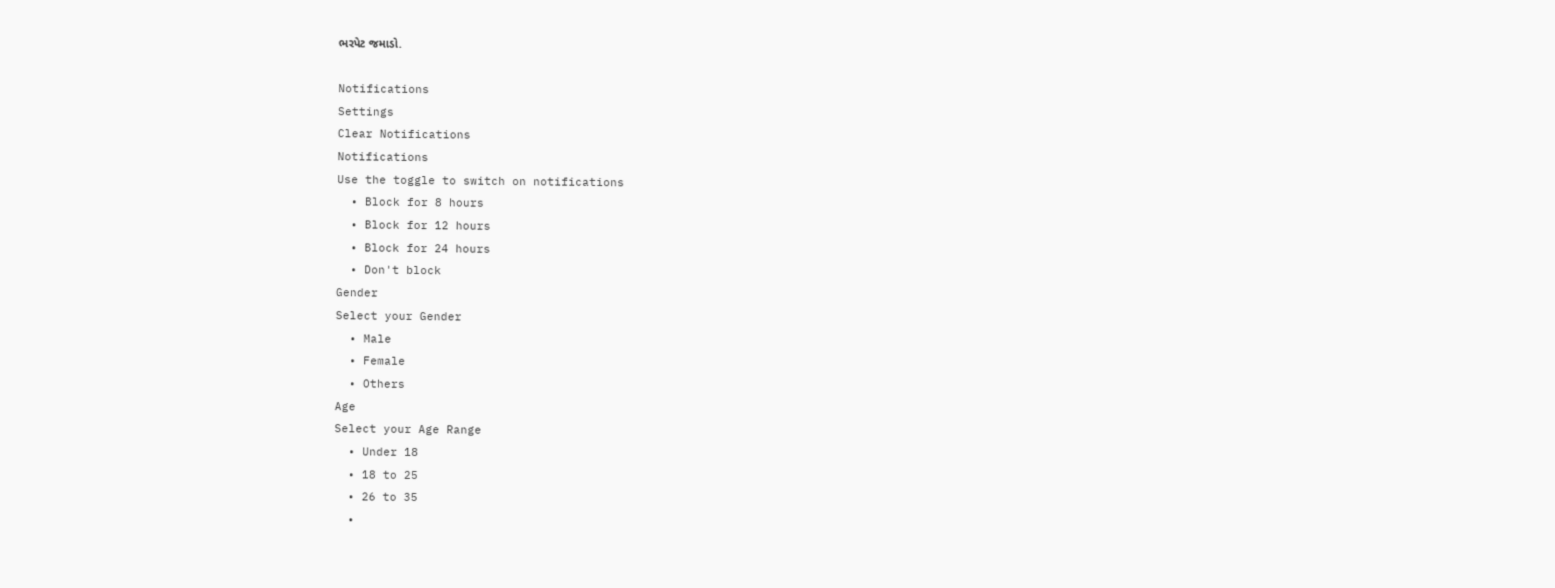ભરપેટ જમાડો.

Notifications
Settings
Clear Notifications
Notifications
Use the toggle to switch on notifications
  • Block for 8 hours
  • Block for 12 hours
  • Block for 24 hours
  • Don't block
Gender
Select your Gender
  • Male
  • Female
  • Others
Age
Select your Age Range
  • Under 18
  • 18 to 25
  • 26 to 35
  •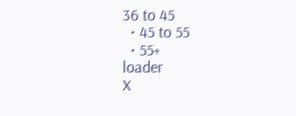36 to 45
  • 45 to 55
  • 55+
loader
X